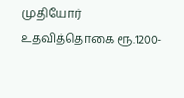முதியோர் உதவித்தொகை ரூ.1200-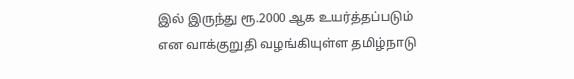இல் இருந்து ரூ.2000 ஆக உயர்த்தப்படும் என வாக்குறுதி வழங்கியுள்ள தமிழ்நாடு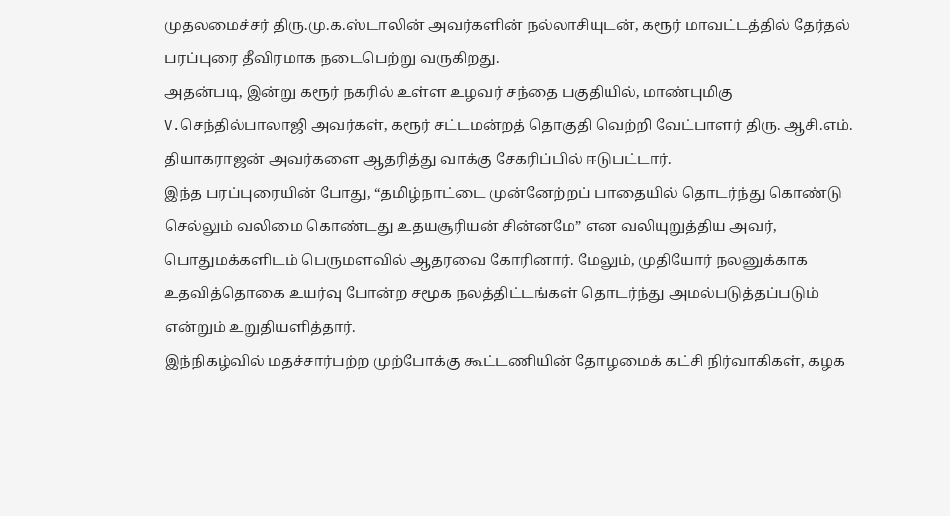முதலமைச்சர் திரு.மு.க.ஸ்டாலின் அவர்களின் நல்லாசியுடன், கரூர் மாவட்டத்தில் தேர்தல் பரப்புரை தீவிரமாக நடைபெற்று வருகிறது.
அதன்படி, இன்று கரூர் நகரில் உள்ள உழவர் சந்தை பகுதியில், மாண்புமிகு V.செந்தில்பாலாஜி அவர்கள், கரூர் சட்டமன்றத் தொகுதி வெற்றி வேட்பாளர் திரு. ஆசி.எம். தியாகராஜன் அவர்களை ஆதரித்து வாக்கு சேகரிப்பில் ஈடுபட்டார்.
இந்த பரப்புரையின் போது, “தமிழ்நாட்டை முன்னேற்றப் பாதையில் தொடர்ந்து கொண்டு செல்லும் வலிமை கொண்டது உதயசூரியன் சின்னமே” என வலியுறுத்திய அவர், பொதுமக்களிடம் பெருமளவில் ஆதரவை கோரினார். மேலும், முதியோர் நலனுக்காக உதவித்தொகை உயர்வு போன்ற சமூக நலத்திட்டங்கள் தொடர்ந்து அமல்படுத்தப்படும் என்றும் உறுதியளித்தார்.
இந்நிகழ்வில் மதச்சார்பற்ற முற்போக்கு கூட்டணியின் தோழமைக் கட்சி நிர்வாகிகள், கழக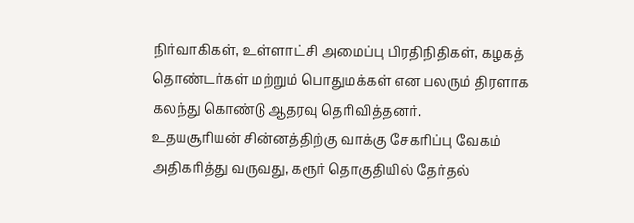நிர்வாகிகள், உள்ளாட்சி அமைப்பு பிரதிநிதிகள், கழகத் தொண்டர்கள் மற்றும் பொதுமக்கள் என பலரும் திரளாக கலந்து கொண்டு ஆதரவு தெரிவித்தனர்.
உதயசூரியன் சின்னத்திற்கு வாக்கு சேகரிப்பு வேகம் அதிகரித்து வருவது, கரூர் தொகுதியில் தேர்தல்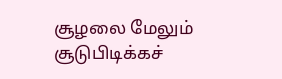சூழலை மேலும் சூடுபிடிக்கச்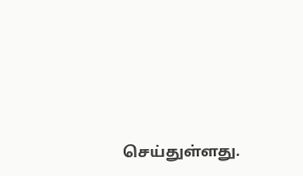செய்துள்ளது.